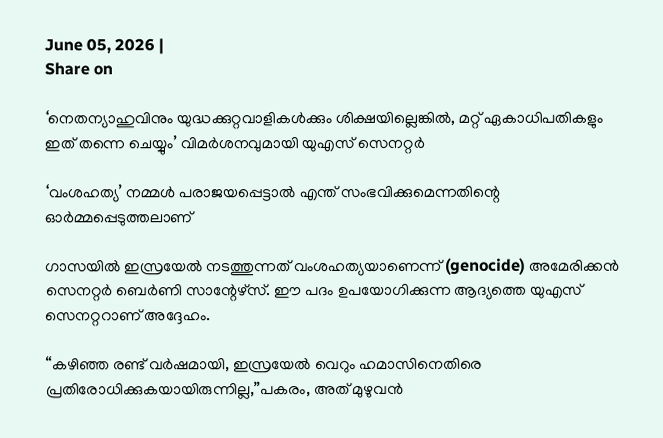June 05, 2026 |
Share on

‘നെതന്യാഹുവിനും യുദ്ധക്കുറ്റവാളികൾക്കും ശിക്ഷയില്ലെങ്കിൽ, മറ്റ് ഏകാധിപതികളും ഇത് തന്നെ ചെയ്യും’ വിമർശനവുമായി യുഎസ് സെനറ്റർ

‘വംശഹത്യ’ നമ്മൾ പരാജയപ്പെട്ടാൽ എന്ത് സംഭവിക്കുമെന്നതിന്റെ ഓർമ്മപ്പെടുത്തലാണ്

ഗാസയിൽ ഇസ്രയേൽ നടത്തുന്നത് വംശഹത്യയാണെന്ന് (genocide) അമേരിക്കൻ സെനറ്റർ ബെർണി സാന്റേഴ്സ്. ഈ പദം ഉപയോഗിക്കുന്ന ആദ്യത്തെ യുഎസ് സെനറ്ററാണ് അദ്ദേഹം.

“കഴിഞ്ഞ രണ്ട് വർഷമായി, ഇസ്രയേൽ വെറും ഹമാസിനെതിരെ പ്രതിരോധിക്കുകയായിരുന്നില്ല,”പകരം, അത് മുഴുവൻ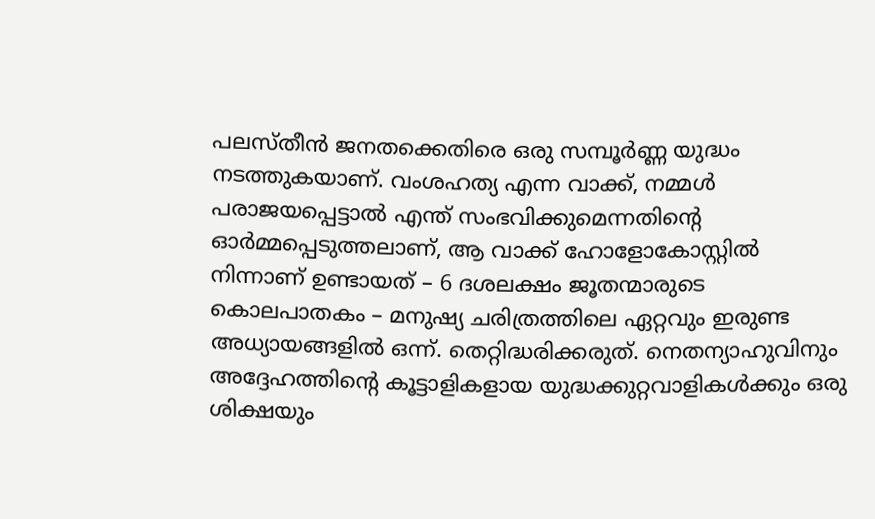പലസ്തീൻ ജനതക്കെതിരെ ഒരു സമ്പൂർണ്ണ യുദ്ധം നടത്തുകയാണ്. വംശഹത്യ എന്ന വാക്ക്, നമ്മൾ പരാജയപ്പെട്ടാൽ എന്ത് സംഭവിക്കുമെന്നതിന്റെ ഓർമ്മപ്പെടുത്തലാണ്, ആ വാക്ക് ഹോളോകോസ്റ്റിൽ നിന്നാണ് ഉണ്ടായത് – 6 ദശലക്ഷം ജൂതന്മാരുടെ കൊലപാതകം – മനുഷ്യ ചരിത്രത്തിലെ ഏറ്റവും ഇരുണ്ട അധ്യായങ്ങളിൽ ഒന്ന്. തെറ്റിദ്ധരിക്കരുത്. നെതന്യാഹുവിനും അദ്ദേഹത്തിന്റെ കൂട്ടാളികളായ യുദ്ധക്കുറ്റവാളികൾക്കും ഒരു ശിക്ഷയും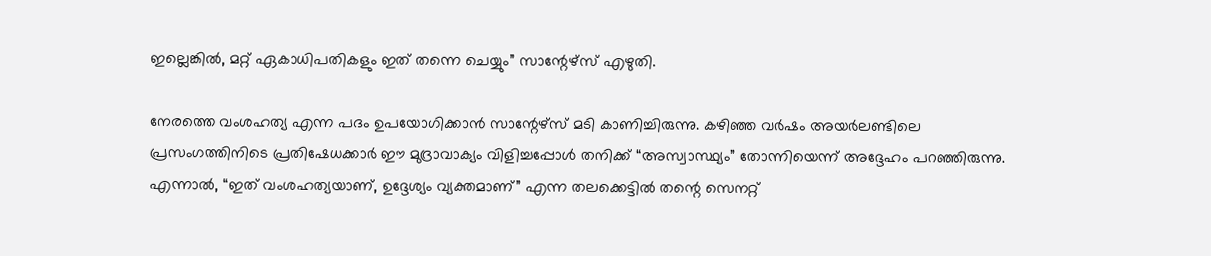ഇല്ലെങ്കിൽ, മറ്റ് ഏകാധിപതികളും ഇത് തന്നെ ചെയ്യും” സാന്റേഴ്സ് എഴുതി.

നേരത്തെ വംശഹത്യ എന്ന പദം ഉപയോഗിക്കാൻ സാന്റേഴ്സ് മടി കാണിച്ചിരുന്നു. കഴിഞ്ഞ വർഷം അയർലണ്ടിലെ പ്രസംഗത്തിനിടെ പ്രതിഷേധക്കാർ ഈ മുദ്രാവാക്യം വിളിച്ചപ്പോൾ തനിക്ക് “അസ്വാസ്ഥ്യം” തോന്നിയെന്ന് അദ്ദേഹം പറഞ്ഞിരുന്നു. എന്നാൽ, “ഇത് വംശഹത്യയാണ്, ഉദ്ദേശ്യം വ്യക്തമാണ്” എന്ന തലക്കെട്ടിൽ തന്റെ സെനറ്റ്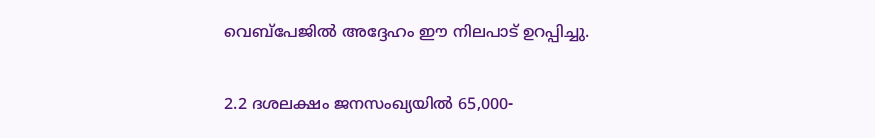വെബ്പേജിൽ അദ്ദേഹം ഈ നിലപാട് ഉറപ്പിച്ചു.

2.2 ദശലക്ഷം ജനസംഖ്യയിൽ 65,000-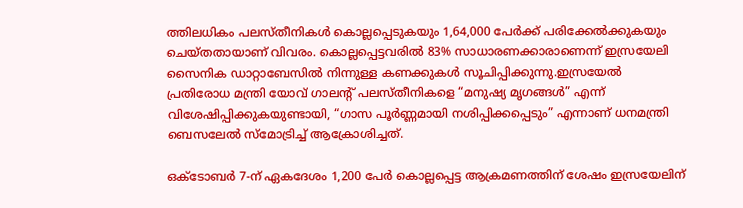ത്തിലധികം പലസ്തീനികൾ കൊല്ലപ്പെടുകയും 1,64,000 പേർക്ക് പരിക്കേൽക്കുകയും ചെയ്തതായാണ് വിവരം. കൊല്ലപ്പെട്ടവരിൽ 83% സാധാരണക്കാരാണെന്ന് ഇസ്രയേലി സൈനിക ഡാറ്റാബേസിൽ നിന്നുള്ള കണക്കുകൾ സൂചിപ്പിക്കുന്നു.ഇസ്രയേൽ പ്രതിരോധ മന്ത്രി യോവ് ഗാലന്റ് പലസ്തീനികളെ “മനുഷ്യ മൃഗങ്ങൾ” എന്ന് വിശേഷിപ്പിക്കുകയുണ്ടായി, “ഗാസ പൂർണ്ണമായി നശിപ്പിക്കപ്പെടും” എന്നാണ് ധനമന്ത്രി ബെസലേൽ സ്മോട്രിച്ച് ആക്രോശിച്ചത്.

ഒക്ടോബർ 7-ന് ഏകദേശം 1,200 പേർ കൊല്ലപ്പെട്ട ആക്രമണത്തിന് ശേഷം ഇസ്രയേലിന്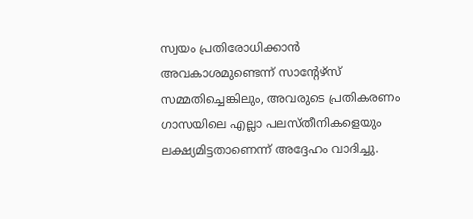സ്വയം പ്രതിരോധിക്കാൻ അവകാശമുണ്ടെന്ന് സാന്റേഴ്സ് സമ്മതിച്ചെങ്കിലും, അവരുടെ പ്രതികരണം ഗാസയിലെ എല്ലാ പലസ്തീനികളെയും ലക്ഷ്യമിട്ടതാണെന്ന് അദ്ദേഹം വാദിച്ചു.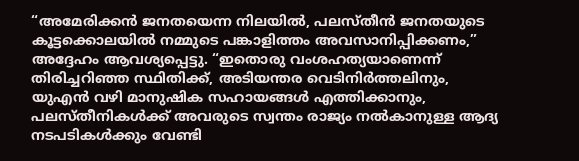“അമേരിക്കൻ ജനതയെന്ന നിലയിൽ, പലസ്തീൻ ജനതയുടെ കൂട്ടക്കൊലയിൽ നമ്മുടെ പങ്കാളിത്തം അവസാനിപ്പിക്കണം,” അദ്ദേഹം ആവശ്യപ്പെട്ടു. “ഇതൊരു വംശഹത്യയാണെന്ന് തിരിച്ചറിഞ്ഞ സ്ഥിതിക്ക്, അടിയന്തര വെടിനിർത്തലിനും, യുഎൻ വഴി മാനുഷിക സഹായങ്ങൾ എത്തിക്കാനും, പലസ്തീനികൾക്ക് അവരുടെ സ്വന്തം രാജ്യം നൽകാനുള്ള ആദ്യ നടപടികൾക്കും വേണ്ടി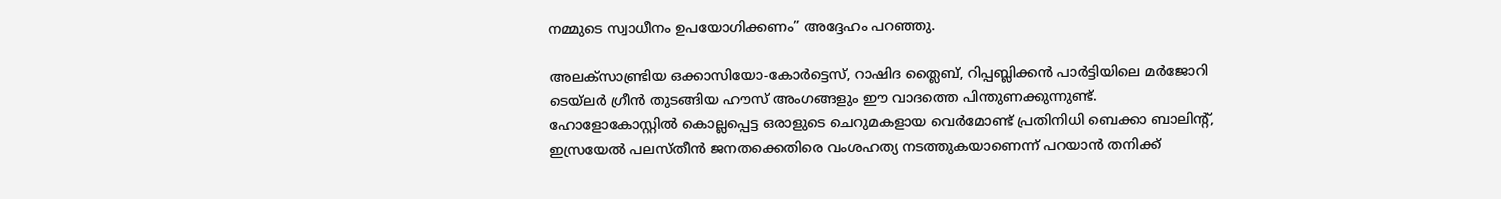നമ്മുടെ സ്വാധീനം ഉപയോഗിക്കണം” അദ്ദേഹം പറഞ്ഞു.

അലക്സാണ്ട്രിയ ഒക്കാസിയോ-കോർട്ടെസ്, റാഷിദ ത്ലൈബ്, റിപ്പബ്ലിക്കൻ പാർട്ടിയിലെ മർജോറി ടെയ്ലർ ഗ്രീൻ തുടങ്ങിയ ഹൗസ് അംഗങ്ങളും ഈ വാദത്തെ പിന്തുണക്കുന്നുണ്ട്. ഹോളോകോസ്റ്റിൽ കൊല്ലപ്പെട്ട ഒരാളുടെ ചെറുമകളായ വെർമോണ്ട് പ്രതിനിധി ബെക്കാ ബാലിന്റ്, ഇസ്രയേൽ പലസ്തീൻ ജനതക്കെതിരെ വംശഹത്യ നടത്തുകയാണെന്ന് പറയാൻ തനിക്ക്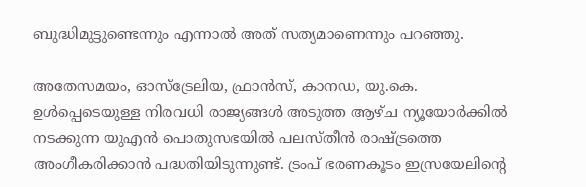ബുദ്ധിമുട്ടുണ്ടെന്നും എന്നാൽ അത് സത്യമാണെന്നും പറഞ്ഞു.

അതേസമയം, ഓസ്‌ട്രേലിയ, ഫ്രാൻസ്, കാനഡ, യു.കെ. ഉൾപ്പെടെയുള്ള നിരവധി രാജ്യങ്ങൾ അടുത്ത ആഴ്ച ന്യൂയോർക്കിൽ നടക്കുന്ന യുഎൻ പൊതുസഭയിൽ പലസ്തീൻ രാഷ്ട്രത്തെ അംഗീകരിക്കാൻ പദ്ധതിയിടുന്നുണ്ട്. ട്രംപ് ഭരണകൂടം ഇസ്രയേലിന്റെ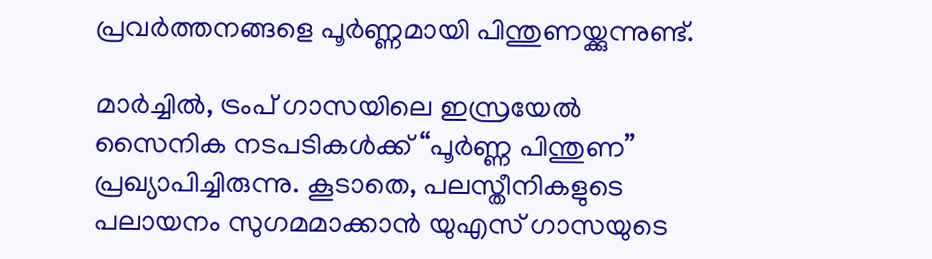പ്രവർത്തനങ്ങളെ പൂർണ്ണമായി പിന്തുണയ്ക്കുന്നുണ്ട്.

മാർച്ചിൽ, ട്രംപ് ഗാസയിലെ ഇസ്രയേൽ സൈനിക നടപടികൾക്ക് “പൂർണ്ണ പിന്തുണ” പ്രഖ്യാപിച്ചിരുന്നു. കൂടാതെ, പലസ്തീനികളുടെ പലായനം സുഗമമാക്കാൻ യുഎസ് ഗാസയുടെ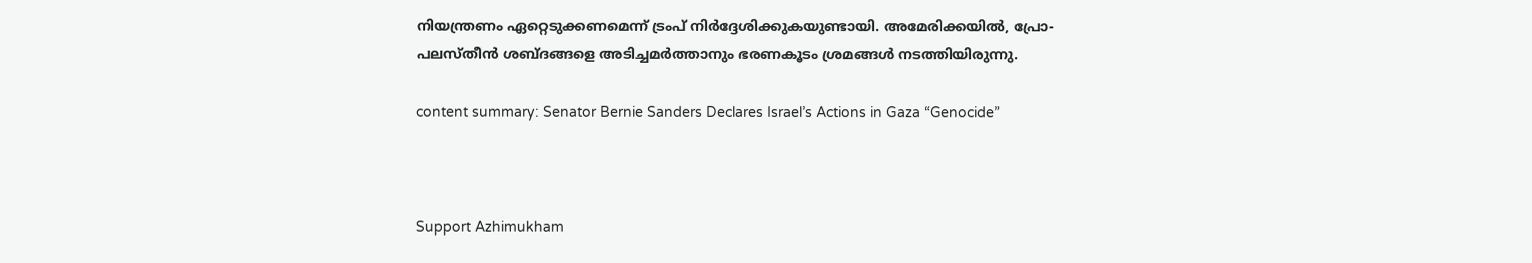നിയന്ത്രണം ഏറ്റെടുക്കണമെന്ന് ട്രംപ് നിർദ്ദേശിക്കുകയുണ്ടായി. അമേരിക്കയിൽ, പ്രോ-പലസ്തീൻ ശബ്ദങ്ങളെ അടിച്ചമർത്താനും ഭരണകൂടം ശ്രമങ്ങൾ നടത്തിയിരുന്നു.

content summary: Senator Bernie Sanders Declares Israel’s Actions in Gaza “Genocide”



Support Azhimukham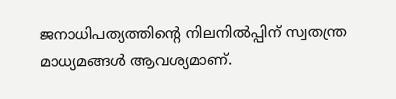ജനാധിപത്യത്തിന്റെ നിലനിൽപ്പിന് സ്വതന്ത്ര മാധ്യമങ്ങൾ ആവശ്യമാണ്.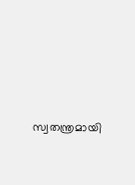സ്വതന്ത്രമായി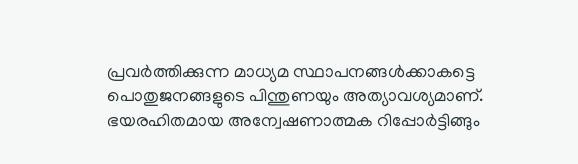പ്രവർത്തിക്കുന്ന മാധ്യമ സ്ഥാപനങ്ങൾക്കാകട്ടെ പൊതുജനങ്ങളുടെ പിന്തുണയും അത്യാവശ്യമാണ്. ഭയരഹിതമായ അന്വേഷണാത്മക റിപ്പോർട്ടിങ്ങും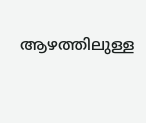ആഴത്തിലുള്ള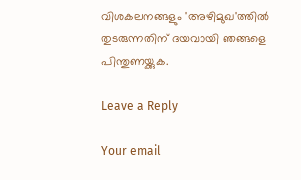വിശകലനങ്ങളും 'അഴിമുഖ'ത്തിൽ തുടരുന്നതിന് ദയവായി ഞങ്ങളെ പിന്തുണയ്ക്കുക.

Leave a Reply

Your email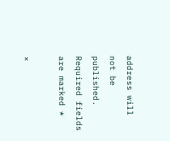address will not be published. Required fields are marked *

×